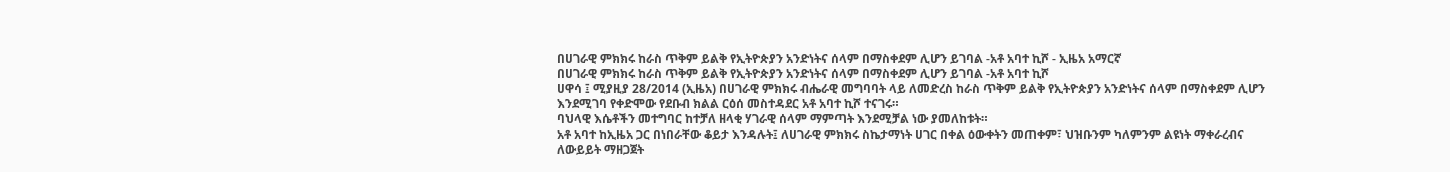በሀገራዊ ምክክሩ ከራስ ጥቅም ይልቅ የኢትዮጵያን አንድነትና ሰላም በማስቀደም ሊሆን ይገባል -አቶ አባተ ኪሾ - ኢዜአ አማርኛ
በሀገራዊ ምክክሩ ከራስ ጥቅም ይልቅ የኢትዮጵያን አንድነትና ሰላም በማስቀደም ሊሆን ይገባል -አቶ አባተ ኪሾ
ሀዋሳ ፤ ሚያዚያ 28/2014 (ኢዜአ) በሀገራዊ ምክክሩ ብሔራዊ መግባባት ላይ ለመድረስ ከራስ ጥቅም ይልቅ የኢትዮጵያን አንድነትና ሰላም በማስቀደም ሊሆን እንደሚገባ የቀድሞው የደቡብ ክልል ርዕሰ መስተዳደር አቶ አባተ ኪሾ ተናገሩ።
ባህላዊ እሴቶችን መተግባር ከተቻለ ዘላቂ ሃገራዊ ሰላም ማምጣት እንደሚቻል ነው ያመለከቱት።
አቶ አባተ ከኢዜአ ጋር በነበራቸው ቆይታ እንዳሉት፤ ለሀገራዊ ምክክሩ ስኬታማነት ሀገር በቀል ዕውቀትን መጠቀም፣ ህዝቡንም ካለምንም ልዩነት ማቀራረብና ለውይይት ማዘጋጀት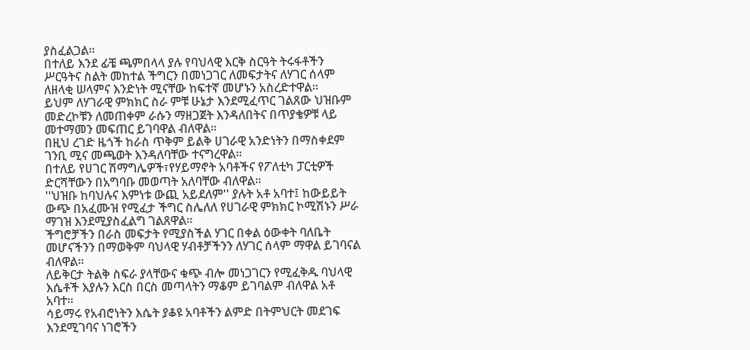ያስፈልጋል።
በተለይ እንደ ፊቼ ጫምበላላ ያሉ የባህላዊ እርቅ ስርዓት ትሩፋቶችን ሥርዓትና ስልት መከተል ችግርን በመነጋገር ለመፍታትና ለሃገር ሰላም ለዘላቂ ሠላምና እንድነት ሚናቸው ከፍተኛ መሆኑን አስረድተዋል፡፡
ይህም ለሃገራዊ ምክክር ስራ ምቹ ሁኔታ እንደሚፈጥር ገልጸው ህዝቡም መድረኮቹን ለመጠቀም ራሱን ማዘጋጀት እንዳለበትና በጥያቄዎቹ ላይ መተማመን መፍጠር ይገባዋል ብለዋል፡፡
በዚህ ረገድ ዜጎች ከራስ ጥቅም ይልቅ ሀገራዊ አንድነትን በማስቀደም ገንቢ ሚና መጫወት እንዳለባቸው ተናግረዋል።
በተለይ የሀገር ሽማግሌዎች፣የሃይማኖት አባቶችና የፖለቲካ ፓርቲዎች ድርሻቸውን በአግባቡ መወጣት አለባቸው ብለዋል።
''ህዝቡ ከባህሉና እምነቱ ውጪ አይደለም'' ያሉት አቶ አባተ፤ ከውይይት ውጭ በአፈሙዝ የሚፈታ ችግር ስሌለለ የሀገራዊ ምክክር ኮሚሽኑን ሥራ ማገዝ እንደሚያስፈልግ ገልጸዋል።
ችግሮቻችን በራስ መፍታት የሚያስችል ሃገር በቀል ዕውቀት ባለቤት መሆናችንን በማወቅም ባህላዊ ሃብቶቻችንን ለሃገር ሰላም ማዋል ይገባናል ብለዋል፡፡
ለይቅርታ ትልቅ ስፍራ ያላቸውና ቁጭ ብሎ መነጋገርን የሚፈቅዱ ባህላዊ እሴቶች እያሉን እርስ በርስ መጣላትን ማቆም ይገባልም ብለዋል አቶ አባተ።
ሳይማሩ የአብሮነትን እሴት ያቆዩ አባቶችን ልምድ በትምህርት መደገፍ እንደሚገባና ነገሮችን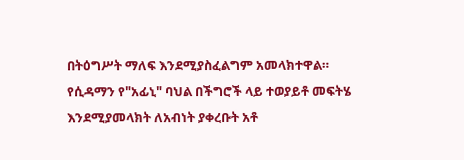በትዕግሥት ማለፍ እንደሚያስፈልግም አመላክተዋል።
የሲዳማን የ"አፊኒ" ባህል በችግሮች ላይ ተወያይቶ መፍትሄ እንደሚያመላክት ለአብነት ያቀረቡት አቶ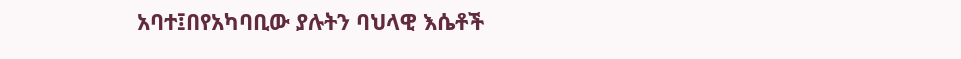አባተ፤በየአካባቢው ያሉትን ባህላዊ እሴቶች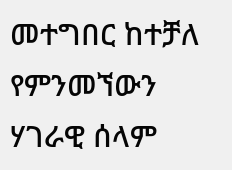መተግበር ከተቻለ የምንመኘውን ሃገራዊ ሰላም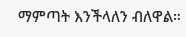ማምጣት እንችላለን ብለዋል።